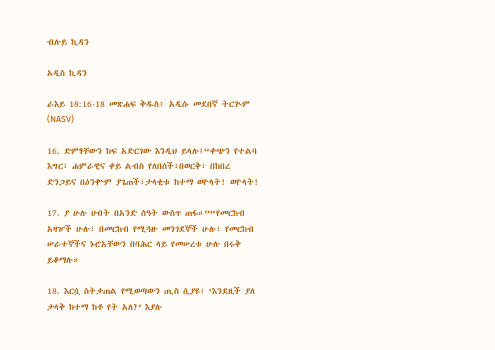ብሉይ ኪዳን

አዲስ ኪዳን

ራእይ 18:16-18 መጽሐፍ ቅዱስ፥ አዲሱ መደበኛ ትርጒም (NASV)

16. ድምፃቸውን ከፍ አድርገው እንዲህ ይላሉ፤“ቀጭን የተልባ እግር፣ ሐምራዊና ቀይ ልብስ የለበሰች፣በወርቅ፣ በከበረ ድንጋይና በዕንቍም ያጌጠች፣ታላቂቱ ከተማ ወዮላት! ወዮላት!

17. ያ ሁሉ ሀብት በአንድ ሰዓት ውስጥ ጠፋ።”“የመርከብ አዛዦች ሁሉ፣ በመርከብ የሚጓዙ መንገደኞች ሁሉ፣ የመርከብ ሠራተኞችና ኑሮአቸውን በባሕር ላይ የመሠረቱ ሁሉ በሩቅ ይቆማሉ።

18. እርሷ ስትቃጠል የሚወጣውን ጢስ ሲያዩ፣ ‘እንደዚች ያለ ታላቅ ከተማ ከቶ የት አለ?’ እያሉ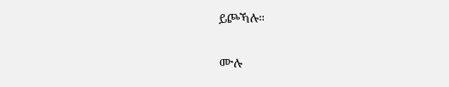ይጮኻሉ።

ሙሉ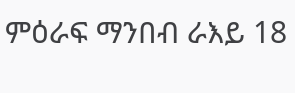ምዕራፍ ማንበብ ራእይ 18